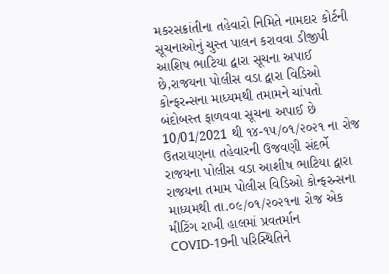મકરસક્રાંતીના તહેવારો નિમિતે નામદાર કોર્ટની સૂચનાઓનું ચુસ્ત પાલન કરાવવા ડીજીપી આશિષ ભાટિયા દ્વારા સૂચના અપાઈ છે,રાજયના પોલીસ વડા દ્વારા વિડિઓ કોન્ફરન્સના માધ્યમથી તમામને ચાંપતો બંદોબસ્ત ફાળવવા સૂચના અપાઈ છે 10/01/2021 થી ૧૪-૧૫/૦૧/૨૦૨૧ ના રોજ ઉતરાયણના તહેવારની ઉજવણી સંદર્ભે રાજયના પોલીસ વડા આશીષ ભાટિયા દ્વારા રાજયના તમામ પોલીસ વિડિઓ કોન્ફરન્સના માધ્યમથી તા.૦૯/૦૧/૨૦૨૧ના રોજ એક મીટિંગ રાખી હાલમાં પ્રવતર્માન COVID-19ની પરિસ્થિતિને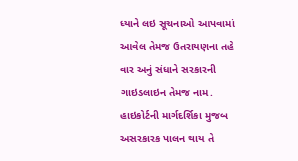ધ્યાને લઇ સૂચનાઓ આપવામાં આવેલ તેમજ ઉતરાયણના તહે વાર અનું સંધાને સરકારની ગાઇડલાઇન તેમજ નામ. હાઇકોર્ટની માર્ગદર્શિકા મુજબ અસરકારક પાલન થાય તે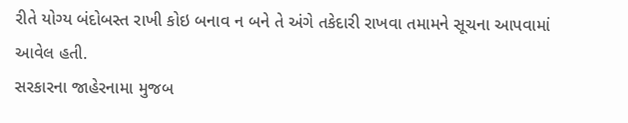રીતે યોગ્ય બંદોબસ્ત રાખી કોઇ બનાવ ન બને તે અંગે તકેદારી રાખવા તમામને સૂચના આપવામાં આવેલ હતી.
સરકારના જાહેરનામા મુજબ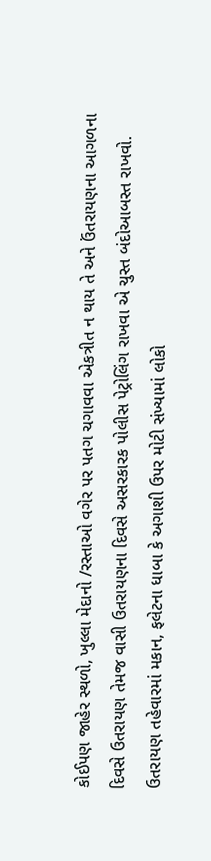કોઈપણ જાહેર સ્થળો, ખુલ્લા મેદાનો /રસ્તાઓ વગેર પર પતગ ચગાવવા એકત્રીત ન થાય તે અને ઉંતરાયણના આગળના દિવસે ઉતરાયણ તેમજ વાસી ઉતરાયણના દિવસે અસરકારક પોલીસ પેટ્રોલિંગ રાખવા એ ચુસ્ત બંદોઆબસ્ત રાખવો. ઉતરાયણ તહેવારમાં મકાન, ફલેટના ધાબા કે અગાશી ઉપર મોટી સંખ્યામાં લોકો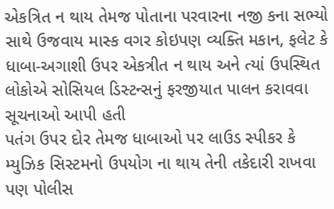એકત્રિત ન થાય તેમજ પોતાના પરવારના નજી કના સભ્યો સાથે ઉજવાય માસ્ક વગર કોઇપણ વ્યક્તિ મકાન, ફલેટ કે ધાબા-અગાશી ઉપર એકત્રીત ન થાય અને ત્યાં ઉપસ્થિત લોકોએ સોસિયલ ડિસ્ટન્સનું ફરજીયાત પાલન કરાવવા સૂચનાઓ આપી હતી
પતંગ ઉપર દોર તેમજ ધાબાઓ પર લાઉડ સ્પીકર કે મ્યુઝિક સિસ્ટમનો ઉપયોગ ના થાય તેની તકેદારી રાખવા પણ પોલીસ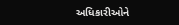અધિકારીઓને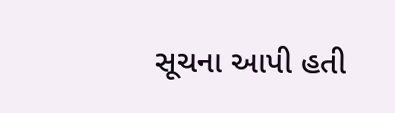સૂચના આપી હતી